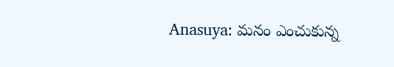Anasuya: మనం ఎంచుకున్న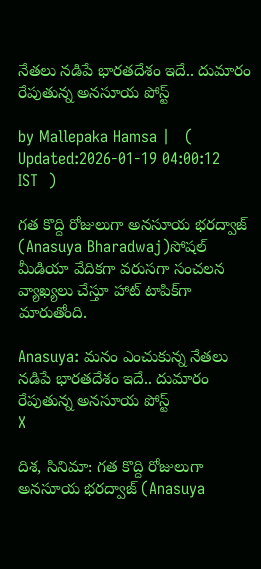నేతలు నడిపే భారతదేశం ఇదే.. దుమారం రేపుతున్న అనసూయ పోస్ట్

by Mallepaka Hamsa |   (  Updated:2026-01-19 04:00:12  IST  )

గత కొద్ది రోజులుగా అనసూయ భరద్వాజ్ (Anasuya Bharadwaj)సోషల్ మీడియా వేదికగా వరుసగా సంచలన వ్యాఖ్యలు చేస్తూ హాట్ టాపిక్‌గా మారుతోంది.

Anasuya: మనం ఎంచుకున్న నేతలు నడిపే భారతదేశం ఇదే.. దుమారం రేపుతున్న అనసూయ పోస్ట్
X

దిశ, సినిమా: గత కొద్ది రోజులుగా అనసూయ భరద్వాజ్ (Anasuya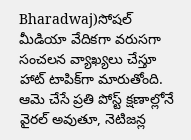Bharadwaj)సోషల్ మీడియా వేదికగా వరుసగా సంచలన వ్యాఖ్యలు చేస్తూ హాట్ టాపిక్‌గా మారుతోంది. ఆమె చేసే ప్రతి పోస్ట్ క్షణాల్లోనే వైరల్ అవుతూ, నెటిజన్ల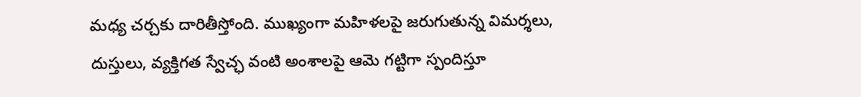మధ్య చర్చకు దారితీస్తోంది. ముఖ్యంగా మహిళలపై జరుగుతున్న విమర్శలు, దుస్తులు, వ్యక్తిగత స్వేచ్ఛ వంటి అంశాలపై ఆమె గట్టిగా స్పందిస్తూ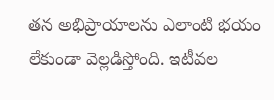తన అభిప్రాయాలను ఎలాంటి భయం లేకుండా వెల్లడిస్తోంది. ఇటీవల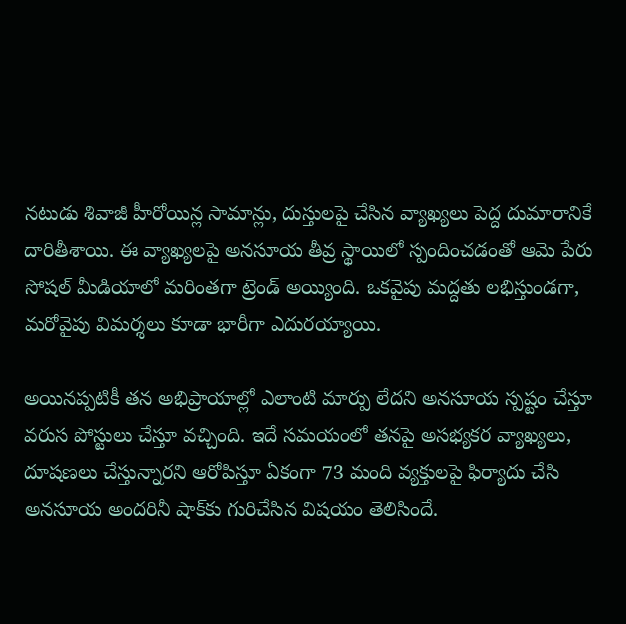నటుడు శివాజీ హీరోయిన్ల సామాన్లు, దుస్తులపై చేసిన వ్యాఖ్యలు పెద్ద దుమారానికే దారితీశాయి. ఈ వ్యాఖ్యలపై అనసూయ తీవ్ర స్థాయిలో స్పందించడంతో ఆమె పేరు సోషల్ మీడియాలో మరింతగా ట్రెండ్ అయ్యింది. ఒకవైపు మద్దతు లభిస్తుండగా, మరోవైపు విమర్శలు కూడా భారీగా ఎదురయ్యాయి.

అయినప్పటికీ తన అభిప్రాయాల్లో ఎలాంటి మార్పు లేదని అనసూయ స్పష్టం చేస్తూ వరుస పోస్టులు చేస్తూ వచ్చింది. ఇదే సమయంలో తనపై అసభ్యకర వ్యాఖ్యలు, దూషణలు చేస్తున్నారని ఆరోపిస్తూ ఏకంగా 73 మంది వ్యక్తులపై ఫిర్యాదు చేసి అనసూయ అందరినీ షాక్‌కు గురిచేసిన విషయం తెలిసిందే.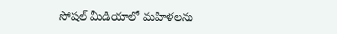సోషల్ మీడియాలో మహిళలను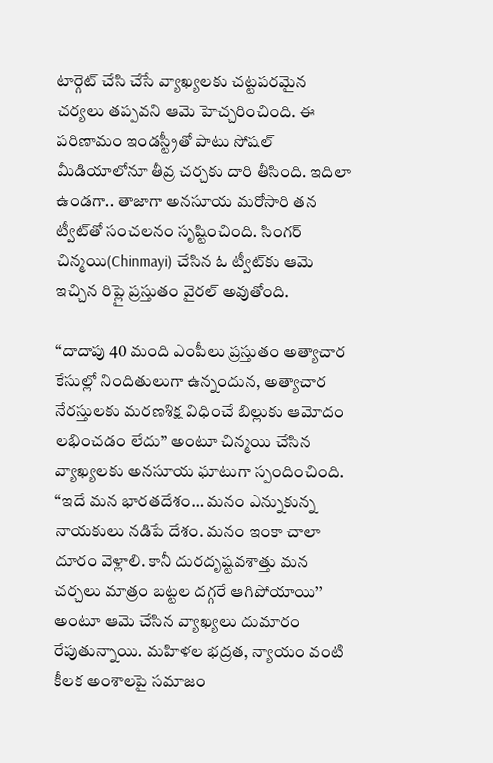టార్గెట్ చేసి చేసే వ్యాఖ్యలకు చట్టపరమైన చర్యలు తప్పవని ఆమె హెచ్చరించింది. ఈ పరిణామం ఇండస్ట్రీతో పాటు సోషల్ మీడియాలోనూ తీవ్ర చర్చకు దారి తీసింది. ఇదిలా ఉండగా.. తాజాగా అనసూయ మరోసారి తన ట్వీట్‌తో సంచలనం సృష్టించింది. సింగర్ చిన్మయి(Chinmayi) చేసిన ఓ ట్వీట్‌కు ఆమె ఇచ్చిన రిప్లై ప్రస్తుతం వైరల్ అవుతోంది.

‘‘దాదాపు 40 మంది ఎంపీలు ప్రస్తుతం అత్యాచార కేసుల్లో నిందితులుగా ఉన్నందున, అత్యాచార నేరస్తులకు మరణశిక్ష విధించే బిల్లుకు ఆమోదం లభించడం లేదు’’ అంటూ చిన్మయి చేసిన వ్యాఖ్యలకు అనసూయ ఘాటుగా స్పందించింది. ‘‘ఇదే మన భారతదేశం… మనం ఎన్నుకున్న నాయకులు నడిపే దేశం. మనం ఇంకా చాలా దూరం వెళ్లాలి. కానీ దురదృష్టవశాత్తు మన చర్చలు మాత్రం బట్టల దగ్గరే ఆగిపోయాయి’’ అంటూ ఆమె చేసిన వ్యాఖ్యలు దుమారం రేపుతున్నాయి. మహిళల భద్రత, న్యాయం వంటి కీలక అంశాలపై సమాజం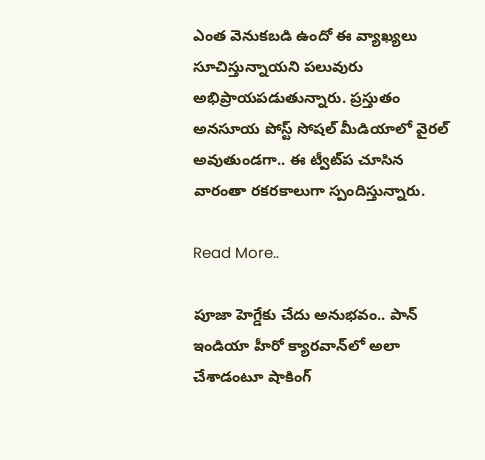ఎంత వెనుకబడి ఉందో ఈ వ్యాఖ్యలు సూచిస్తున్నాయని పలువురు అభిప్రాయపడుతున్నారు. ప్రస్తుతం అనసూయ పోస్ట్ సోషల్ మీడియాలో వైరల్ అవుతుండగా.. ఈ ట్వీట్‌ప చూసిన వారంతా రకరకాలుగా స్పందిస్తున్నారు.

Read More..

పూజా హెగ్డేకు చేదు అనుభవం.. పాన్ ఇండియా హీరో క్యారవాన్‌లో అలా చేశాడంటూ షాకింగ్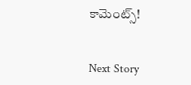కామెంట్స్!


Next Story